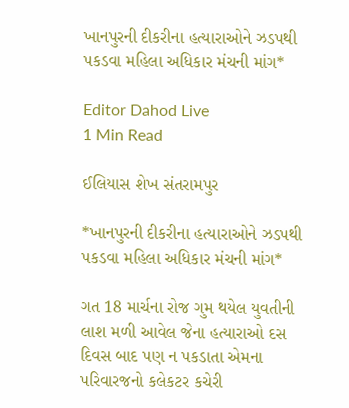ખાનપુરની દીકરીના હત્યારાઓને ઝડપથી પકડવા મહિલા અધિકાર મંચની માંગ*

Editor Dahod Live
1 Min Read

ઈલિયાસ શેખ સંતરામપુર

*ખાનપુરની દીકરીના હત્યારાઓને ઝડપથી પકડવા મહિલા અધિકાર મંચની માંગ*

ગત 18 માર્ચના રોજ ગુમ થયેલ યુવતીની લાશ મળી આવેલ જેના હત્યારાઓ દસ દિવસ બાદ પણ ન પકડાતા એમના પરિવારજનો કલેકટર કચેરી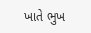ખાતે ભુખ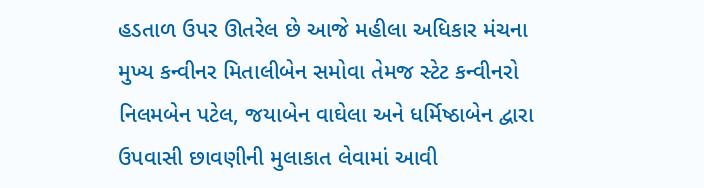હડતાળ ઉપર ઊતરેલ છે આજે મહીલા અધિકાર મંચના મુખ્ય કન્વીનર મિતાલીબેન સમોવા તેમજ સ્ટેટ કન્વીનરો નિલમબેન પટેલ, જયાબેન વાઘેલા અને ધર્મિષ્ઠાબેન દ્વારા ઉપવાસી છાવણીની મુલાકાત લેવામાં આવી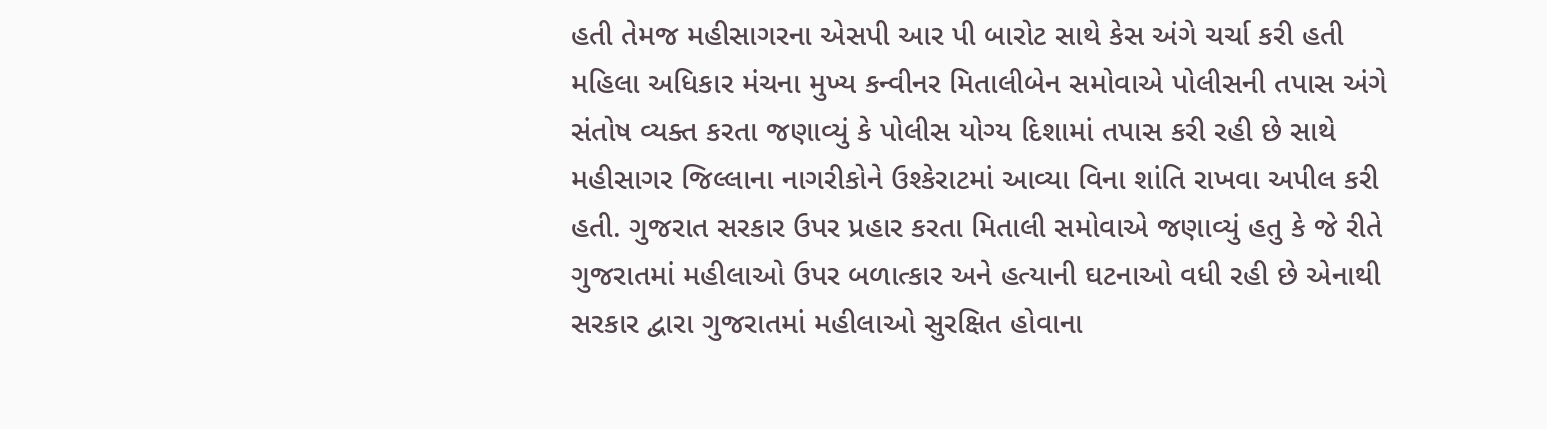હતી તેમજ મહીસાગરના એસપી આર પી બારોટ સાથે કેસ અંગે ચર્ચા કરી હતી મહિલા અધિકાર મંચના મુખ્ય કન્વીનર મિતાલીબેન સમોવાએ પોલીસની તપાસ અંગે સંતોષ વ્યક્ત કરતા જણાવ્યું કે પોલીસ યોગ્ય દિશામાં તપાસ કરી રહી છે સાથે મહીસાગર જિલ્લાના નાગરીકોને ઉશ્કેરાટમાં આવ્યા વિના શાંતિ રાખવા અપીલ કરી હતી. ગુજરાત સરકાર ઉપર પ્રહાર કરતા મિતાલી સમોવાએ જણાવ્યું હતુ કે જે રીતે ગુજરાતમાં મહીલાઓ ઉપર બળાત્કાર અને હત્યાની ઘટનાઓ વધી રહી છે એનાથી સરકાર દ્વારા ગુજરાતમાં મહીલાઓ સુરક્ષિત હોવાના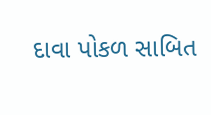દાવા પોકળ સાબિત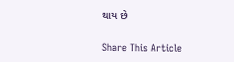થાય છે

Share This Article